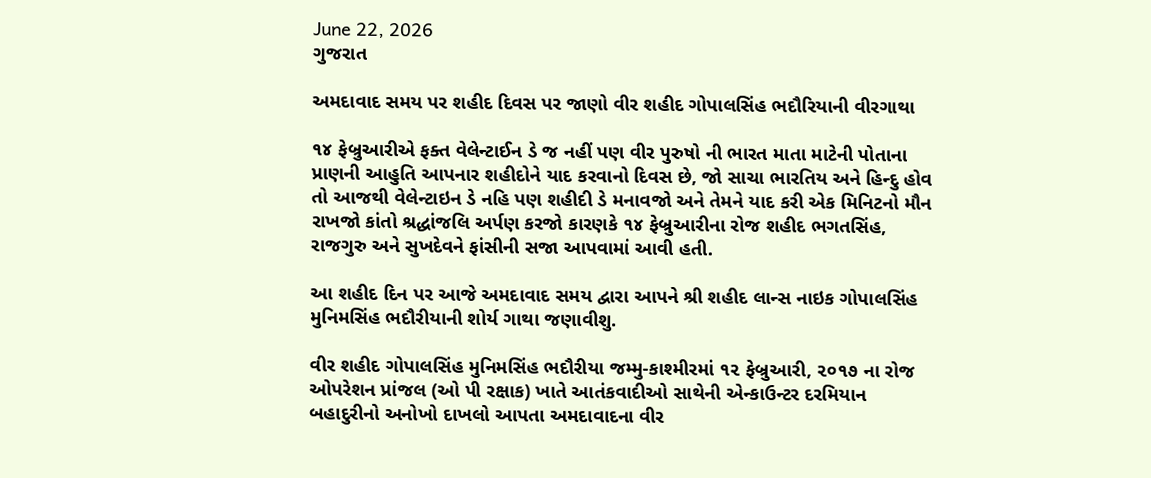June 22, 2026
ગુજરાત

અમદાવાદ સમય પર શહીદ દિવસ પર જાણો વીર શહીદ ગોપાલસિંહ ભદૌરિયાની વીરગાથા

૧૪ ફેબ્રુઆરીએ ફક્ત વેલેન્ટાઈન ડે જ નહીં પણ વીર પુરુષો ની ભારત માતા માટેની પોતાના પ્રાણની આહુતિ આપનાર શહીદોને યાદ કરવાનો દિવસ છે, જો સાચા ભારતિય અને હિન્દુ હોવ તો આજથી વેલેન્ટાઇન ડે નહિ પણ શહીદી ડે મનાવજો અને તેમને યાદ કરી એક મિનિટનો મૌન રાખજો કાંતો શ્રદ્ધાંજલિ અર્પણ કરજો કારણકે ૧૪ ફેબ્રુઆરીના રોજ શહીદ ભગતસિંહ, રાજગુરુ અને સુખદેવને ફાંસીની સજા આપવામાં આવી હતી.

આ શહીદ દિન પર આજે અમદાવાદ સમય દ્વારા આપને શ્રી શહીદ લાન્સ નાઇક ગોપાલસિંહ મુનિમસિંહ ભદૌરીયાની શોર્ય ગાથા જણાવીશુ.

વીર શહીદ ગોપાલસિંહ મુનિમસિંહ ભદૌરીયા જમ્મુ-કાશ્મીરમાં ૧૨ ફેબ્રુઆરી, ૨૦૧૭ ના રોજ ઓપરેશન પ્રાંજલ (ઓ પી રક્ષાક) ખાતે આતંકવાદીઓ સાથેની એન્કાઉન્ટર દરમિયાન બહાદુરીનો અનોખો દાખલો આપતા અમદાવાદના વીર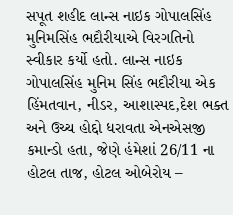સપૂત શહીદ લાન્સ નાઇક ગોપાલસિંહ મુનિમસિંહ ભદૌરીયાએ વિરગતિનો સ્વીકાર કર્યો હતો. લાન્સ નાઇક ગોપાલસિંહ મુનિમ સિંહ ભદૌરીયા એક હિંમતવાન, નીડર, આશાસ્પદ,દેશ ભક્ત અને ઉચ્ચ હોદ્દો ધરાવતા એનએસજી કમાન્ડો હતા, જેણે હંમેશાં 26/11 ના હોટલ તાજ, હોટલ ઓબેરોય –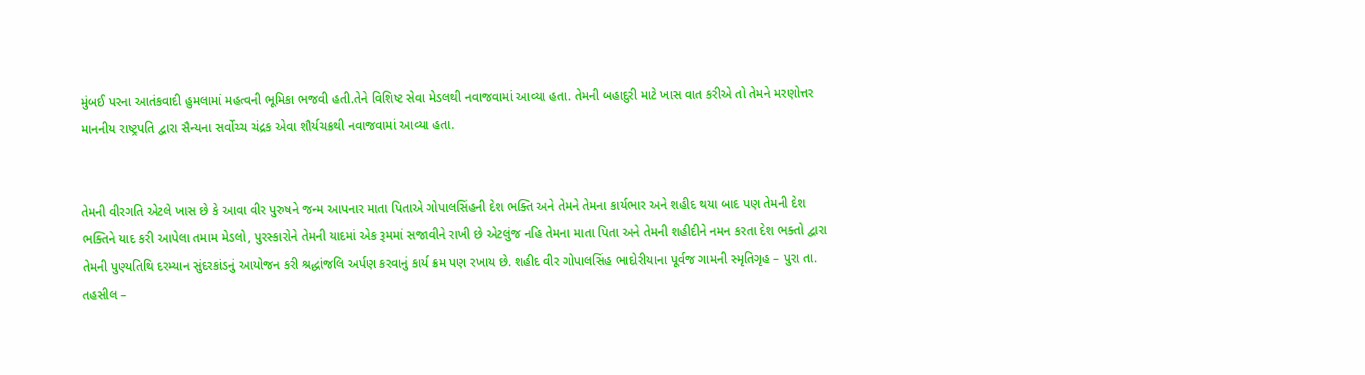મુંબઈ પરના આતંકવાદી હુમલામાં મહત્વની ભૂમિકા ભજવી હતી.તેને વિશિષ્ટ સેવા મેડલથી નવાજવામાં આવ્યા હતા. તેમની બહાદુરી માટે ખાસ વાત કરીએ તો તેમને મરણોત્તર માનનીય રાષ્ટ્રપતિ દ્વારા સૈન્યના સર્વોચ્ચ ચંદ્રક એવા શૌર્યચક્રથી નવાજવામાં આવ્યા હતા.


તેમની વીરગતિ એટલે ખાસ છે કે આવા વીર પુરુષને જન્મ આપનાર માતા પિતાએ ગોપાલસિંહની દેશ ભક્તિ અને તેમને તેમના કાર્યભાર અને શહીદ થયા બાદ પણ તેમની દેશ ભક્તિને યાદ કરી આપેલા તમામ મેડલો, પુરસ્કારોને તેમની યાદમાં એક રૂમમાં સજાવીને રાખી છે એટલુંજ નહિ તેમના માતા પિતા અને તેમની શહીદીને નમન કરતા દેશ ભક્તો દ્વારા તેમની પુણ્યતિથિ દરમ્યાન સુંદરકાંડનું આયોજન કરી શ્રદ્ધાંજલિ અર્પણ કરવાનું કાર્ય ક્રમ પણ રખાય છે. શહીદ વીર ગોપાલસિંહ ભાદોરીયાના પૂર્વજ ગામની સ્મૃતિગૃહ – પુરા તા. તહસીલ –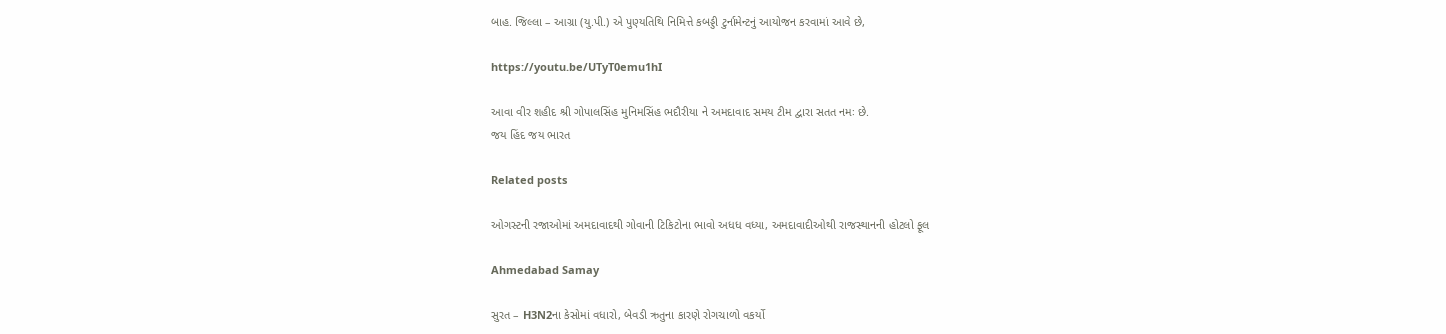બાહ. જિલ્લા – આગ્રા (યુ.પી.) એ પુણ્યતિથિ નિમિત્તે કબડ્ડી ટુર્નામેન્ટનું આયોજન કરવામાં આવે છે,

https://youtu.be/UTyT0emu1hI

આવા વીર શહીદ શ્રી ગોપાલસિંહ મુનિમસિંહ ભદૌરીયા ને અમદાવાદ સમય ટીમ દ્વારા સતત નમઃ છે.
જય હિંદ જય ભારત

Related posts

ઓગસ્ટની રજાઓમાં અમદાવાદથી ગોવાની ટિકિટોના ભાવો અધધ વધ્યા, અમદાવાદીઓથી રાજસ્થાનની હોટલો ફૂલ

Ahmedabad Samay

સુરત – H3N2ના કેસોમાં વધારો, બેવડી ઋતુના કારણે રોગચાળો વકર્યો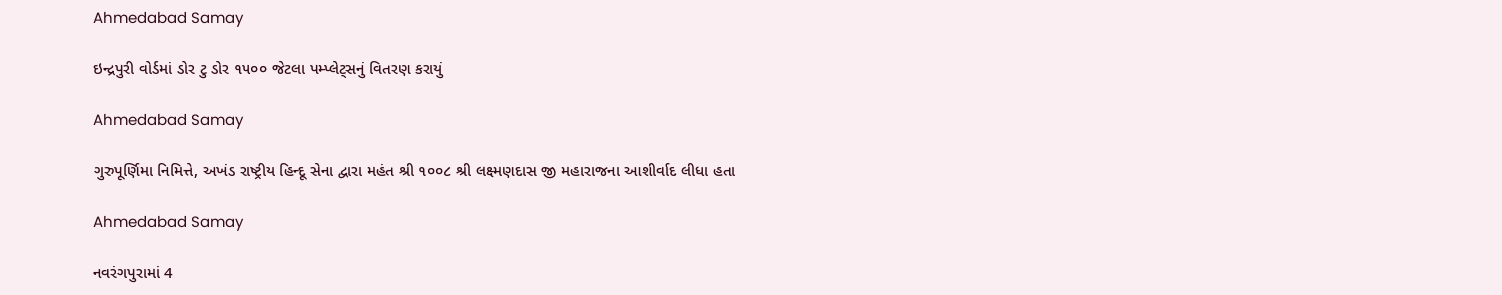Ahmedabad Samay

ઇન્દ્રપુરી વોર્ડમાં ડોર ટુ ડોર ૧૫૦૦ જેટલા પમ્પ્લેટ્સનું વિતરણ કરાયું

Ahmedabad Samay

ગુરુપૂર્ણિમા નિમિત્તે, અખંડ રાષ્ટ્રીય હિન્દૂ સેના દ્વારા મહંત શ્રી ૧૦૦૮ શ્રી લક્ષ્મણદાસ જી મહારાજના આશીર્વાદ લીધા હતા

Ahmedabad Samay

નવરંગપુરામાં 4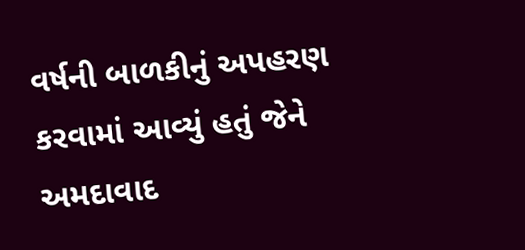વર્ષની બાળકીનું અપહરણ કરવામાં આવ્યું હતું જેને અમદાવાદ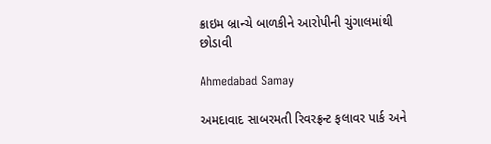ક્રાઇમ બ્રાન્ચે બાળકીને આરોપીની ચુંગાલમાંથી છોડાવી

Ahmedabad Samay

અમદાવાદ સાબરમતી રિવરફ્રન્ટ ફલાવર પાર્ક અને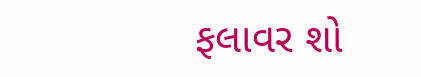ફલાવર શો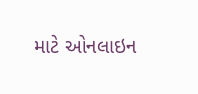માટે ઓનલાઇન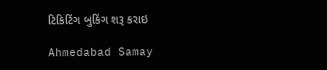ટિકિટિંગ બુકિંગ શરૂ કરાઇ

Ahmedabad Samay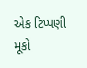એક ટિપ્પણી મૂકો